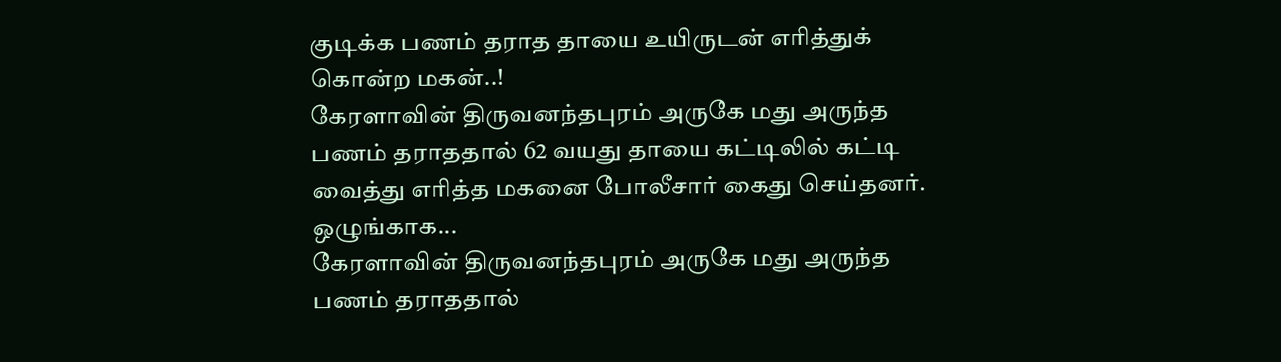குடிக்க பணம் தராத தாயை உயிருடன் எரித்துக் கொன்ற மகன்..!
கேரளாவின் திருவனந்தபுரம் அருகே மது அருந்த பணம் தராததால் 62 வயது தாயை கட்டிலில் கட்டி வைத்து எரித்த மகனை போலீசார் கைது செய்தனர். ஒழுங்காக...
கேரளாவின் திருவனந்தபுரம் அருகே மது அருந்த பணம் தராததால்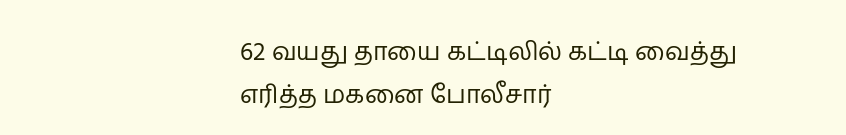62 வயது தாயை கட்டிலில் கட்டி வைத்து எரித்த மகனை போலீசார்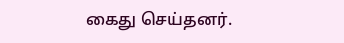கைது செய்தனர்.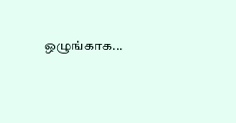ஒழுங்காக...